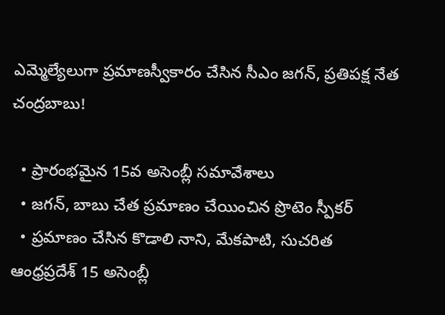ఎమ్మెల్యేలుగా ప్రమాణస్వీకారం చేసిన సీఎం జగన్, ప్రతిపక్ష నేత చంద్రబాబు!

  • ప్రారంభమైన 15వ అసెంబ్లీ సమావేశాలు
  • జగన్, బాబు చేత ప్రమాణం చేయించిన ప్రొటెం స్పీకర్
  • ప్రమాణం చేసిన కొడాలి నాని, మేకపాటి, సుచరిత
ఆంధ్రప్రదేశ్ 15 అసెంబ్లీ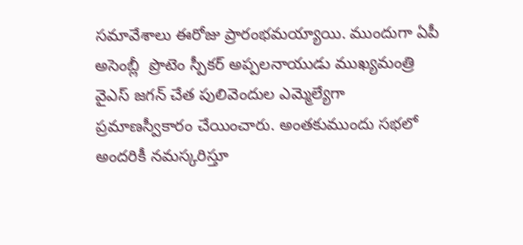సమావేశాలు ఈరోజు ప్రారంభమయ్యాయి. ముందుగా ఏపీ అసెంబ్లీ  ప్రొటెం స్పీకర్ అప్పలనాయుడు ముఖ్యమంత్రి వైఎస్ జగన్ చేత పులివెందుల ఎమ్మెల్యేగా ప్రమాణస్వీకారం చేయించారు. అంతకుముందు సభలో అందరికీ నమస్కరిస్తూ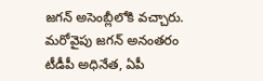జగన్ అసెంబ్లీలోకి వచ్చారు. మరోవైపు జగన్ అనంతరం టీడీపీ అధినేత, ఏపీ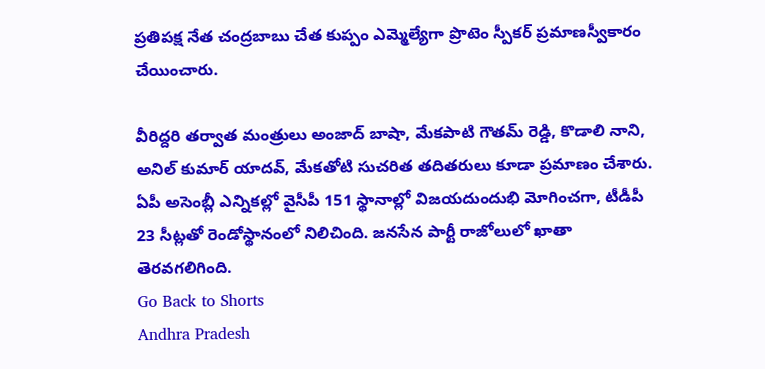ప్రతిపక్ష నేత చంద్రబాబు చేత కుప్పం ఎమ్మెల్యేగా ప్రొటెం స్పీకర్ ప్రమాణస్వీకారం చేయించారు.

వీరిద్దరి తర్వాత మంత్రులు అంజాద్ బాషా, మేకపాటి గౌతమ్ రెడ్డి, కొడాలి నాని, అనిల్ కుమార్ యాదవ్, మేకతోటి సుచరిత తదితరులు కూడా ప్రమాణం చేశారు. ఏపీ అసెంబ్లీ ఎన్నికల్లో వైసీపీ 151 స్థానాల్లో విజయదుందుభి మోగించగా, టీడీపీ 23 సీట్లతో రెండోస్థానంలో నిలిచింది. జనసేన పార్టీ రాజోలులో ఖాతా తెరవగలిగింది.
Go Back to Shorts
Andhra Pradesh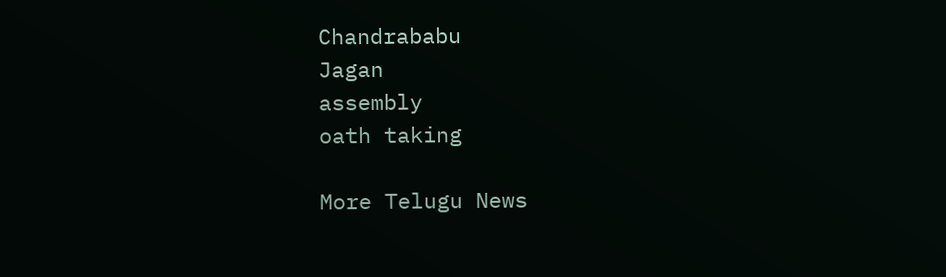Chandrababu
Jagan
assembly
oath taking

More Telugu News